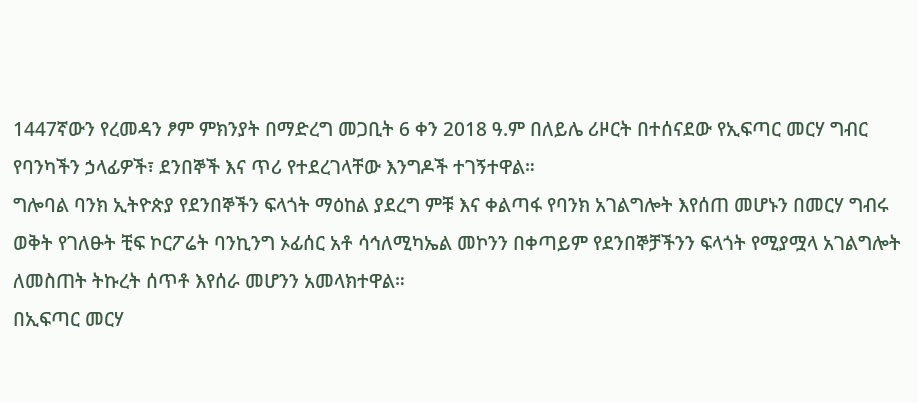1447ኛውን የረመዳን ፆም ምክንያት በማድረግ መጋቢት 6 ቀን 2018 ዓ.ም በለይሌ ሪዞርት በተሰናደው የኢፍጣር መርሃ ግብር የባንካችን ኃላፊዎች፣ ደንበኞች እና ጥሪ የተደረገላቸው እንግዶች ተገኝተዋል።
ግሎባል ባንክ ኢትዮጵያ የደንበኞችን ፍላጎት ማዕከል ያደረግ ምቹ እና ቀልጣፋ የባንክ አገልግሎት እየሰጠ መሆኑን በመርሃ ግብሩ ወቅት የገለፁት ቺፍ ኮርፖሬት ባንኪንግ ኦፊሰር አቶ ሳኅለሚካኤል መኮንን በቀጣይም የደንበኞቻችንን ፍላጎት የሚያሟላ አገልግሎት ለመስጠት ትኩረት ሰጥቶ እየሰራ መሆንን አመላክተዋል።
በኢፍጣር መርሃ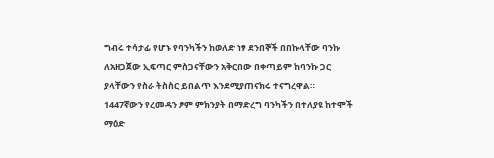ግብሩ ተሳታፊ የሆኑ የባንካችን ከወለድ ነፃ ደንበኞች በበኩላቸው ባንኩ ለአዘጋጀው ኢፍጣር ምስጋናቸውን አቅርበው በቀጣይም ከባንኩ ጋር ያላቸውን የስራ ትስስር ይበልጥ እንደሚያጠናክሩ ተናግረዋል።
1447ኛውን የረመዳን ፆም ምክንያት በማድረግ ባንካችን በተለያዩ ከተሞች ማዕድ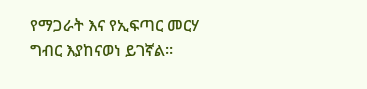የማጋራት እና የኢፍጣር መርሃ ግብር እያከናወነ ይገኛል።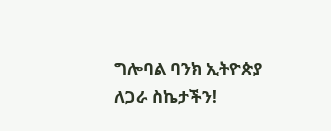ግሎባል ባንክ ኢትዮጵያ
ለጋራ ስኬታችን!